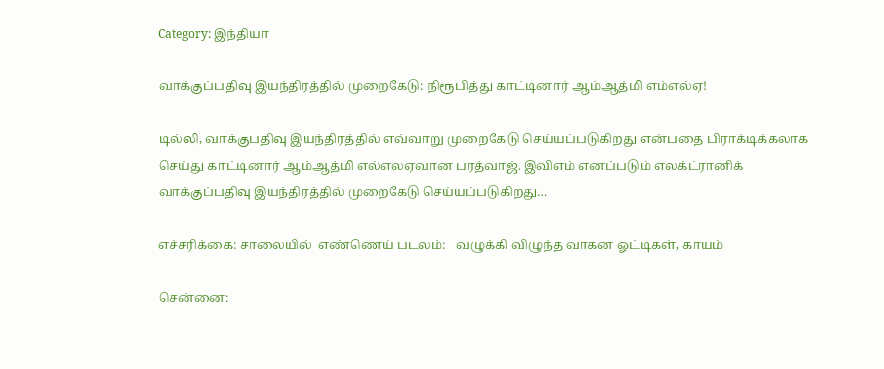Category: இந்தியா

வாக்குப்பதிவு இயந்திரத்தில் முறைகேடு: நிரூபித்து காட்டினார் ஆம்ஆத்மி எம்எல்ஏ!

டில்லி, வாக்குபதிவு இயந்திரத்தில் எவ்வாறு முறைகேடு செய்யப்படுகிறது என்பதை பிராக்டிக்கலாக செய்து காட்டினார் ஆம்ஆத்மி எல்எலஏவான பரத்வாஜ். இவிஎம் எனப்படும் எலக்ட்ரானிக் வாக்குப்பதிவு இயந்திரத்தில் முறைகேடு செய்யப்படுகிறது…

எச்சரிக்கை: சாலையில்  எண்ணெய் படலம்:   வழுக்கி விழுந்த வாகன ஓட்டிகள், காயம்

சென்னை: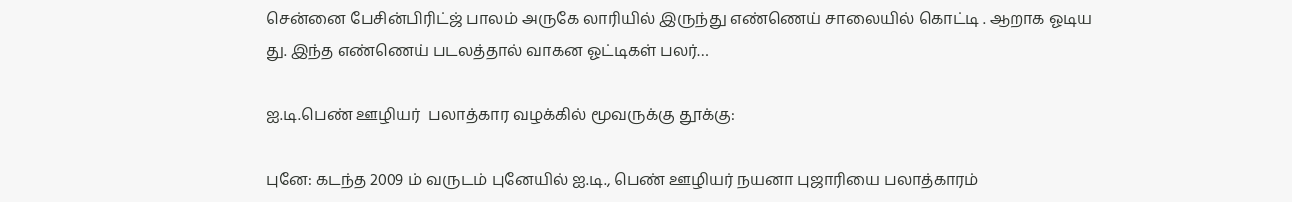சென்னை பேசின்பிரிட்ஜ் பாலம் அருகே லாரியில் இருந்து எண்ணெய் சாலையில் கொட்டி . ஆறாக ஓடிய து. இந்த எண்ணெய் படலத்தால் வாகன ஓட்டிகள் பலர்…

ஐ.டி.பெண் ஊழியர்  பலாத்கார வழக்கில் மூவருக்கு தூக்கு:

புனே: கடந்த 2009 ம் வருடம் புனேயில் ஐ.டி., பெண் ஊழியர் நயனா புஜாரியை பலாத்காரம்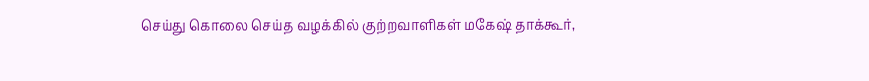செய்து கொலை செய்த வழக்கில் குற்றவாளிகள் மகேஷ் தாக்கூர்,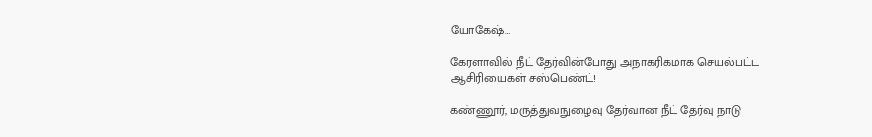யோகேஷ்…

கேரளாவில் நீட் தேர்வின்போது அநாகரிகமாக செயல்பட்ட ஆசிரியைகள் சஸ்பெண்ட்!

கண்ணூர், மருத்துவநுழைவு தேர்வான நீட் தேர்வு நாடு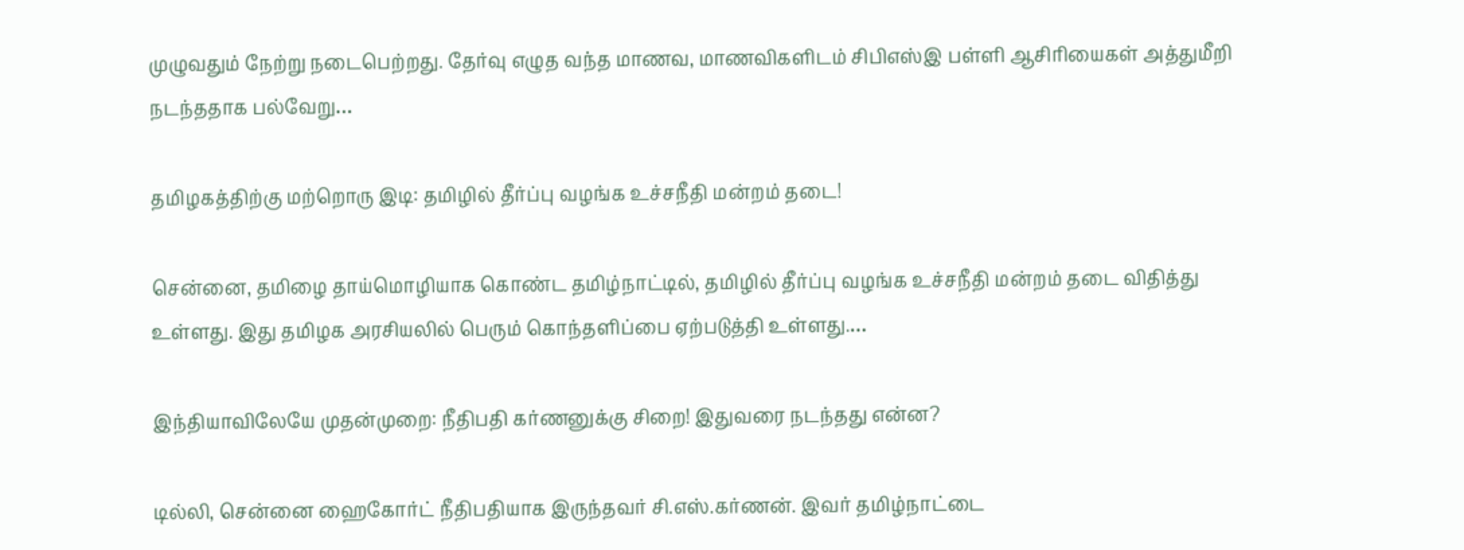முழுவதும் நேற்று நடைபெற்றது. தேர்வு எழுத வந்த மாணவ, மாணவிகளிடம் சிபிஎஸ்இ பள்ளி ஆசிரியைகள் அத்துமீறி நடந்ததாக பல்வேறு…

தமிழகத்திற்கு மற்றொரு இடி: தமிழில் தீர்ப்பு வழங்க உச்சநீதி மன்றம் தடை!

சென்னை, தமிழை தாய்மொழியாக கொண்ட தமிழ்நாட்டில், தமிழில் தீர்ப்பு வழங்க உச்சநீதி மன்றம் தடை விதித்து உள்ளது. இது தமிழக அரசியலில் பெரும் கொந்தளிப்பை ஏற்படுத்தி உள்ளது.…

இந்தியாவிலேயே முதன்முறை: நீதிபதி கர்ணனுக்கு சிறை! இதுவரை நடந்தது என்ன?

டில்லி, சென்னை ஹைகோர்ட் நீதிபதியாக இருந்தவர் சி.எஸ்.கர்ணன். இவர் தமிழ்நாட்டை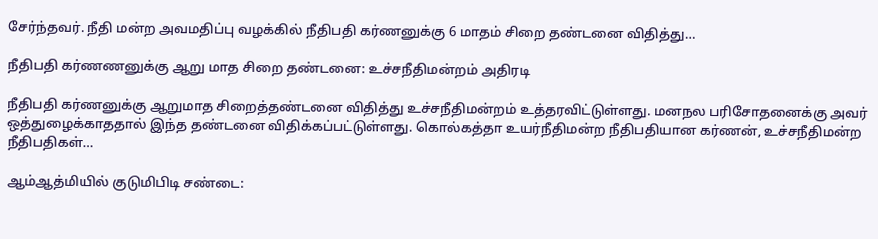சேர்ந்தவர். நீதி மன்ற அவமதிப்பு வழக்கில் நீதிபதி கர்ணனுக்கு 6 மாதம் சிறை தண்டனை விதித்து…

நீதிபதி கர்ணணனுக்கு ஆறு மாத சிறை தண்டனை: உச்சநீதிமன்றம் அதிரடி

நீதிபதி கர்ணனுக்கு ஆறுமாத சிறைத்தண்டனை விதித்து உச்சநீதிமன்றம் உத்தரவிட்டுள்ளது. மனநல பரிசோதனைக்கு அவர் ஒத்துழைக்காததால் இந்த தண்டனை விதிக்கப்பட்டுள்ளது. கொல்கத்தா உயர்நீதிமன்ற நீதிபதியான கர்ணன், உச்சநீதிமன்ற நீதிபதிகள்…

ஆம்ஆத்மியில் குடுமிபிடி சண்டை: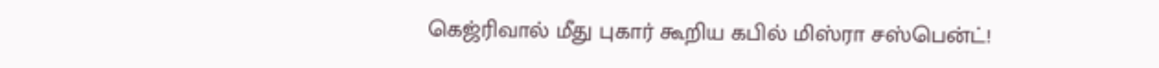கெஜ்ரிவால் மீது புகார் கூறிய கபில் மிஸ்ரா சஸ்பென்ட்!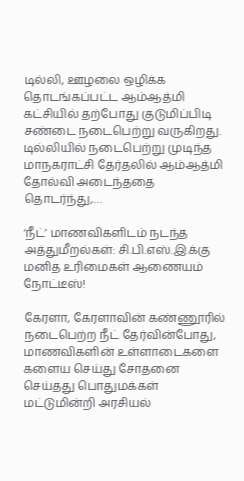டில்லி, ஊழலை ஒழிக்க தொடங்கப்பட்ட ஆம்ஆத்மி கட்சியில் தற்போது குடுமிப்பிடி சண்டை நடைபெற்று வருகிறது. டில்லியில் நடைபெற்று முடிந்த மாநகராட்சி தேர்தலில் ஆம்ஆத்மி தோல்வி அடைந்ததை தொடர்ந்து,…

‘நீட்’ மாணவிகளிடம் நடந்த அத்துமீறல்கள்: சி.பி.எஸ்.இ.க்கு மனித உரிமைகள் ஆணையம் நோட்டீஸ்!

கேரளா, கேரளாவின் கண்ணூரில் நடைபெற்ற நீட் தேர்வின்போது, மாணவிகளின் உள்ளாடைகளை களைய செய்து சோதனை செய்தது பொதுமக்கள் மட்டுமின்றி அரசியல்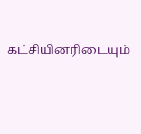கட்சியினரிடையும்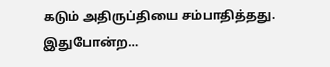கடும் அதிருப்தியை சம்பாதித்தது. இதுபோன்ற…